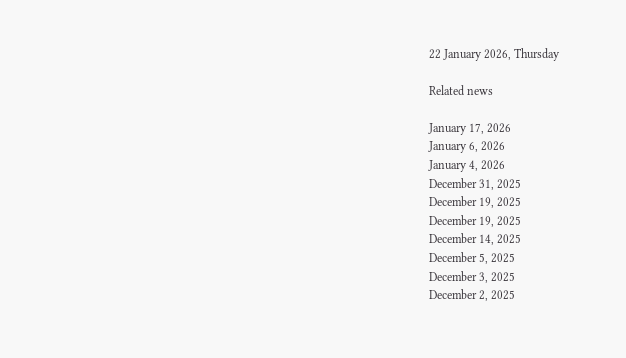22 January 2026, Thursday

Related news

January 17, 2026
January 6, 2026
January 4, 2026
December 31, 2025
December 19, 2025
December 19, 2025
December 14, 2025
December 5, 2025
December 3, 2025
December 2, 2025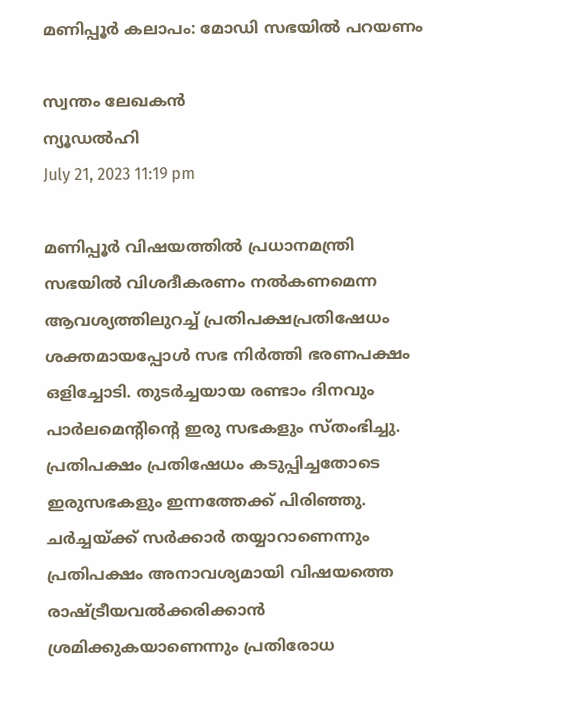മണിപ്പൂര്‍ കലാപം: മോഡി സഭയില്‍ പറയണം

സ്വന്തം ലേഖകന്‍
ന്യൂഡല്‍ഹി
July 21, 2023 11:19 pm

മണിപ്പൂര്‍ വിഷയത്തില്‍ പ്രധാനമന്ത്രി സഭയിൽ വിശദീകരണം നല്‍കണമെന്ന ആവശ്യത്തിലുറച്ച് പ്രതിപക്ഷപ്രതിഷേധം ശക്തമായപ്പോള്‍ സഭ നിര്‍ത്തി ഭരണപക്ഷം ഒളിച്ചോടി. തുടര്‍ച്ചയായ രണ്ടാം ദിനവും പാര്‍ലമെന്റിന്റെ ഇരു സഭകളും സ്തംഭിച്ചു. പ്രതിപക്ഷം പ്രതിഷേധം കടുപ്പിച്ചതോടെ ഇരുസഭകളും ഇന്നത്തേക്ക് പിരിഞ്ഞു. ചർച്ചയ്ക്ക് സർക്കാർ തയ്യാറാണെന്നും പ്രതിപക്ഷം അനാവശ്യമായി വിഷയത്തെ രാഷ്ട്രീയവൽക്കരിക്കാൻ ശ്രമിക്കുകയാണെന്നും പ്രതിരോധ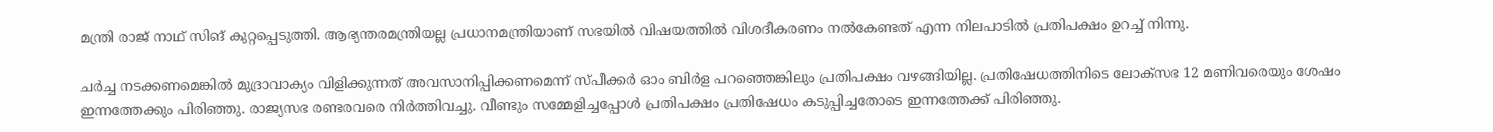മന്ത്രി രാജ് നാഥ് സിങ് കുറ്റപ്പെടുത്തി. ആഭ്യന്തരമന്ത്രിയല്ല പ്രധാനമന്ത്രിയാണ് സഭയിൽ വിഷയത്തിൽ വിശദീകരണം നൽകേണ്ടത് എന്ന നിലപാടില്‍ പ്രതിപക്ഷം ഉറച്ച് നിന്നു.

ചർച്ച നടക്കണമെങ്കിൽ മുദ്രാവാക്യം വിളിക്കുന്നത് അവസാനിപ്പിക്കണമെന്ന് സ്പീക്കർ ഓം ബിർള പറഞ്ഞെങ്കിലും പ്രതിപക്ഷം വഴങ്ങിയില്ല. പ്രതിഷേധത്തിനിടെ ലോക്‌സഭ 12 മണിവരെയും ശേഷം ഇന്നത്തേക്കും പിരിഞ്ഞു. രാജ്യസഭ രണ്ടരവരെ നിർത്തിവച്ചു. വീണ്ടും സമ്മേളിച്ചപ്പോൾ പ്രതിപക്ഷം പ്രതിഷേധം കടുപ്പിച്ചതോടെ ഇന്നത്തേക്ക് പിരിഞ്ഞു.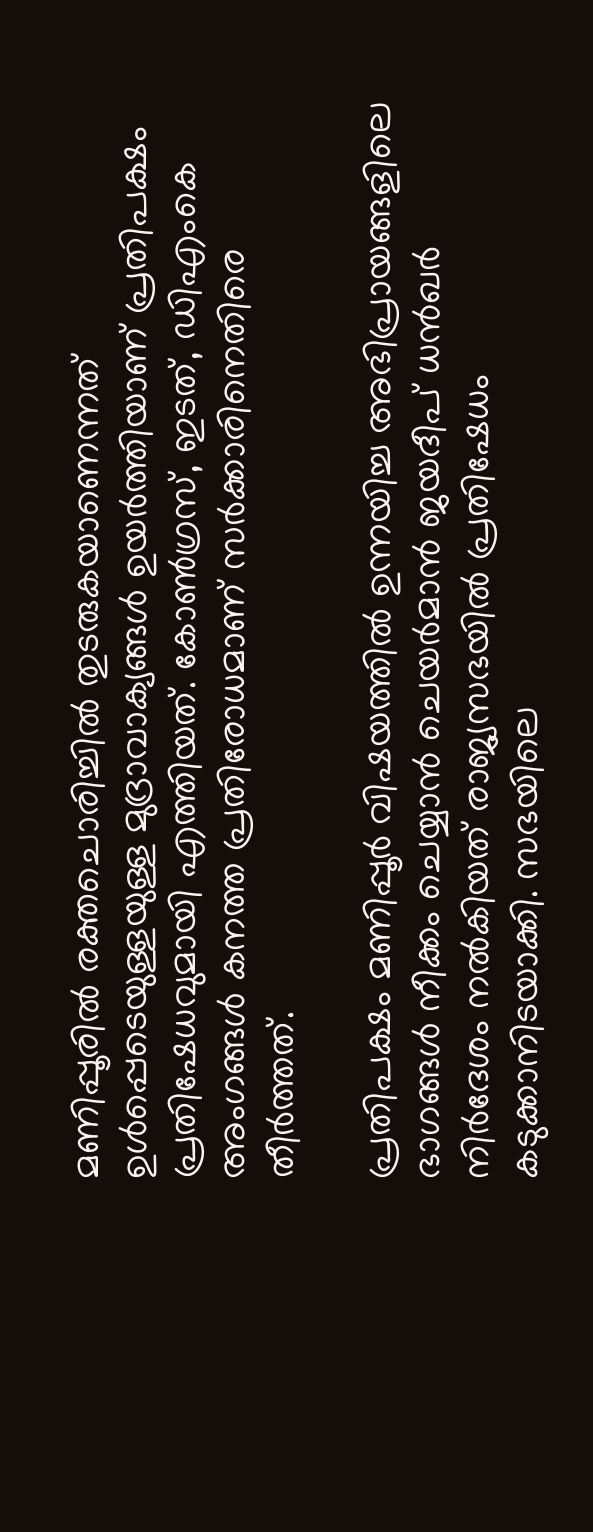മണിപ്പൂരില്‍ രക്തചൊരിച്ചില്‍ തുടരുകയാണെന്നത് ഉള്‍പ്പെടെയുള്ളയുള്ള മുദ്രാവാക്യങ്ങള്‍ ഉയര്‍ത്തിയാണ് പ്രതിപക്ഷം പ്രതിഷേധവുമായി എത്തിയത്. കോണ്‍ഗ്രസ്, ഇടത്, ഡിഎംകെ അംഗങ്ങള്‍ കനത്ത പ്രതിരോധമാണ് സര്‍ക്കാരിനെതിരെ തീര്‍ത്തത്.

പ്രതിപക്ഷം മണിപ്പൂര്‍ വിഷയത്തില്‍ ഉന്നയിച്ച അഭിപ്രായങ്ങളിലെ ഭാഗങ്ങള്‍ നീക്കം ചെയ്യാന്‍ ചെയര്‍മാന്‍ ജയദീപ് ധന്‍ഖര്‍ നിര്‍ദേശം നല്‍കിയത് രാജ്യസഭയില്‍ പ്രതിഷേധം കടുക്കാനിടയാക്കി. സഭയിലെ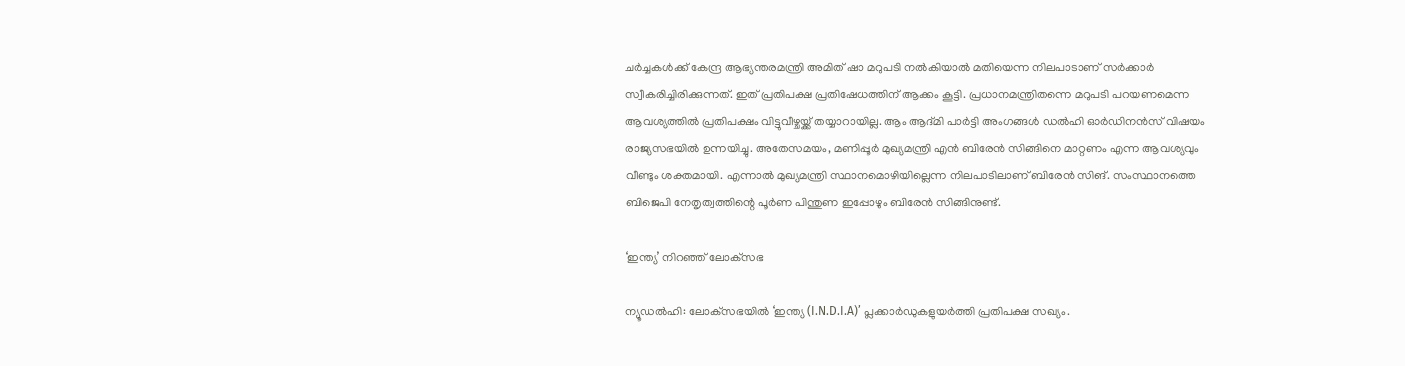ചര്‍ച്ചകള്‍ക്ക് കേന്ദ്ര ആഭ്യന്തരമന്ത്രി അമിത് ഷാ മറുപടി നല്‍കിയാല്‍ മതിയെന്ന നിലപാടാണ് സര്‍ക്കാര്‍ സ്വീകരിച്ചിരിക്കുന്നത്. ഇത് പ്രതിപക്ഷ പ്രതിഷേധത്തിന് ആക്കം കൂട്ടി. പ്രധാനമന്ത്രിതന്നെ മറുപടി പറയണമെന്ന ആവശ്യത്തില്‍ പ്രതിപക്ഷം വിട്ടുവീഴ്ചയ്ക്ക് തയ്യാറായില്ല. ആം ആദ്മി പാർട്ടി അംഗങ്ങൾ ഡൽഹി ഓർഡിനൻസ് വിഷയം രാജ്യസഭയിൽ ഉന്നയിച്ചു. അതേസമയം, മണിപ്പൂര്‍ മുഖ്യമന്ത്രി എൻ ബിരേൻ സിങ്ങിനെ മാറ്റണം എന്ന ആവശ്യവും വീണ്ടും ശക്തമായി. എന്നാല്‍ മുഖ്യമന്ത്രി സ്ഥാനമൊഴിയില്ലെന്ന നിലപാടിലാണ് ബിരേന്‍ സിങ്. സംസ്ഥാനത്തെ ബിജെപി നേതൃത്വത്തിന്റെ പൂര്‍ണ പിന്തുണ ഇപ്പോഴും ബിരേന്‍ സിങ്ങിനുണ്ട്.

‘ഇന്ത്യ’ നിറഞ്ഞ് ലോക‌്സഭ

ന്യൂഡല്‍ഹി: ലോക്‌സഭയില്‍ ‘ഇന്ത്യ (I.N.D.I.A)’ പ്ലക്കാര്‍ഡുകളുയര്‍ത്തി പ്രതിപക്ഷ സഖ്യം.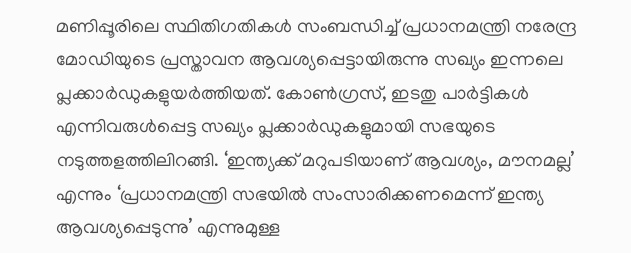മണിപ്പൂരിലെ സ്ഥിതിഗതികള്‍ സംബന്ധിച്ച് പ്രധാനമന്ത്രി നരേന്ദ്ര മോഡിയുടെ പ്രസ്താവന ആവശ്യപ്പെട്ടായിരുന്നു സഖ്യം ഇന്നലെ പ്ലക്കാര്‍ഡുകളുയര്‍ത്തിയത്. കോണ്‍ഗ്രസ്, ഇടതു പാര്‍ട്ടികള്‍ എന്നിവരുള്‍പ്പെട്ട സഖ്യം പ്ലക്കാര്‍ഡുകളുമായി സഭയുടെ നടുത്തളത്തിലിറങ്ങി. ‘ഇന്ത്യക്ക് മറുപടിയാണ് ആവശ്യം, മൗനമല്ല’ എന്നും ‘പ്രധാനമന്ത്രി സഭയില്‍ സംസാരിക്കണമെന്ന് ഇന്ത്യ ആവശ്യപ്പെടുന്നു’ എന്നുമുള്ള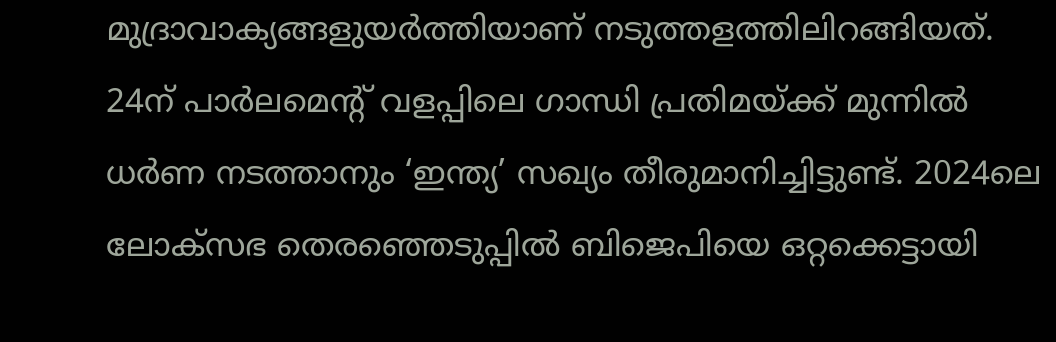മുദ്രാവാക്യങ്ങളുയര്‍ത്തിയാണ് നടുത്തളത്തിലിറങ്ങിയത്. 24ന് പാര്‍ലമെന്റ് വളപ്പിലെ ഗാന്ധി പ്രതിമയ്ക്ക് മുന്നില്‍ ധര്‍ണ നടത്താനും ‘ഇന്ത്യ’ സഖ്യം തീരുമാനിച്ചിട്ടുണ്ട്. 2024ലെ ലോക്‌സഭ തെരഞ്ഞെടുപ്പില്‍ ബിജെപിയെ ഒറ്റക്കെട്ടായി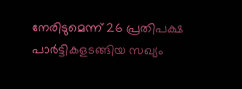നേരിടുമെന്ന് 26 പ്രതിപക്ഷ പാര്‍ട്ടികളടങ്ങിയ സഖ്യം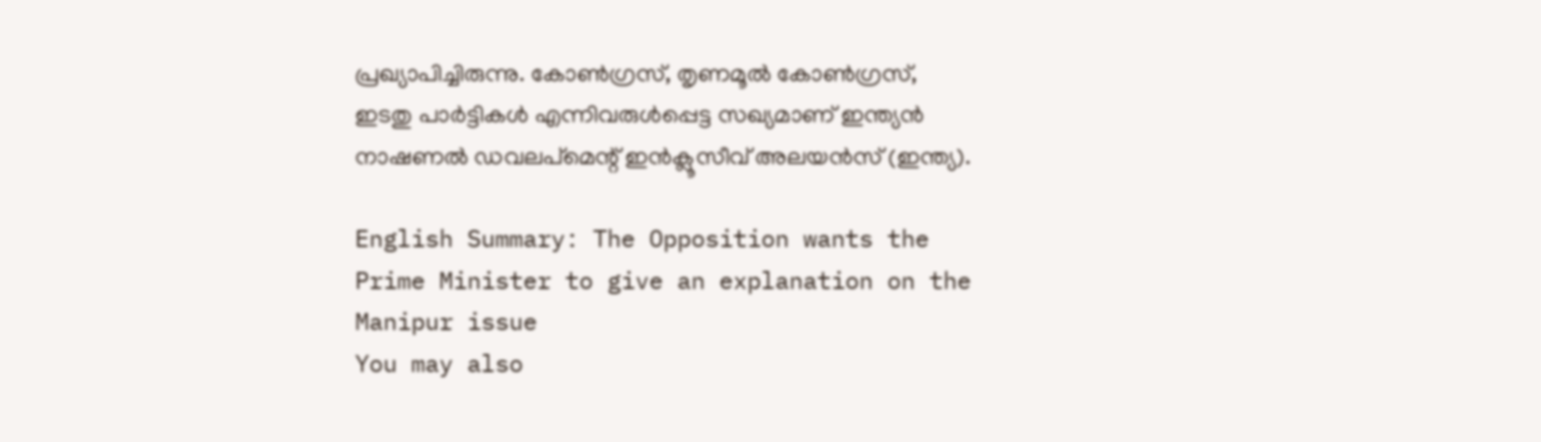പ്രഖ്യാപിച്ചിരുന്നു. കോണ്‍ഗ്രസ്, തൃണമൂല്‍ കോണ്‍ഗ്രസ്, ഇടതു പാര്‍ട്ടികള്‍ എന്നിവരുള്‍പ്പെട്ട സഖ്യമാണ് ഇന്ത്യൻ നാഷണല്‍ ഡവലപ്മെന്റ് ഇൻക്ലൂസീവ് അലയൻസ് (ഇന്ത്യ).

English Summary: The Opposition wants the Prime Minister to give an explanation on the Manipur issue
You may also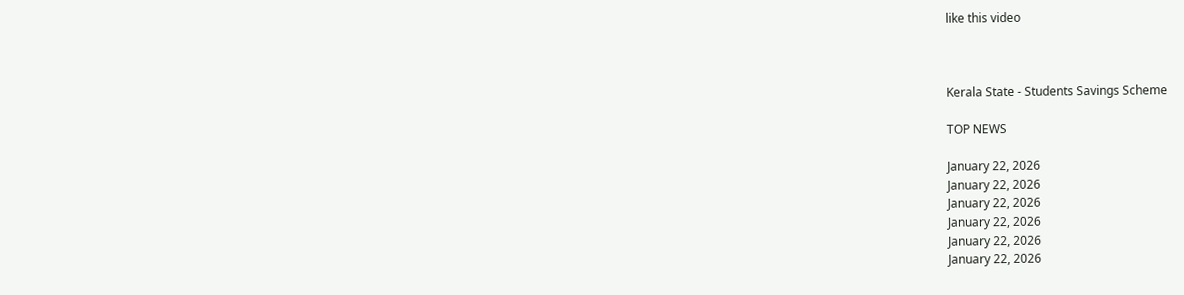like this video



Kerala State - Students Savings Scheme

TOP NEWS

January 22, 2026
January 22, 2026
January 22, 2026
January 22, 2026
January 22, 2026
January 22, 2026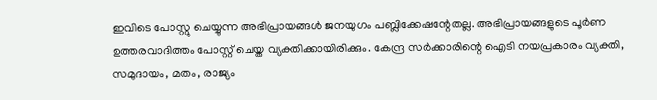ഇവിടെ പോസ്റ്റു ചെയ്യുന്ന അഭിപ്രായങ്ങള്‍ ജനയുഗം പബ്ലിക്കേഷന്റേതല്ല. അഭിപ്രായങ്ങളുടെ പൂര്‍ണ ഉത്തരവാദിത്തം പോസ്റ്റ് ചെയ്ത വ്യക്തിക്കായിരിക്കും. കേന്ദ്ര സര്‍ക്കാരിന്റെ ഐടി നയപ്രകാരം വ്യക്തി, സമുദായം, മതം, രാജ്യം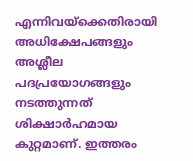എന്നിവയ്‌ക്കെതിരായി അധിക്ഷേപങ്ങളും അശ്ലീല പദപ്രയോഗങ്ങളും നടത്തുന്നത് ശിക്ഷാര്‍ഹമായ കുറ്റമാണ്. ഇത്തരം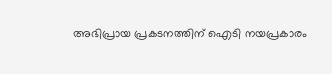അഭിപ്രായ പ്രകടനത്തിന് ഐടി നയപ്രകാരം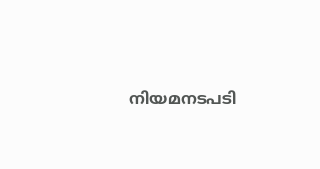നിയമനടപടി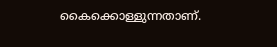കൈക്കൊള്ളുന്നതാണ്.